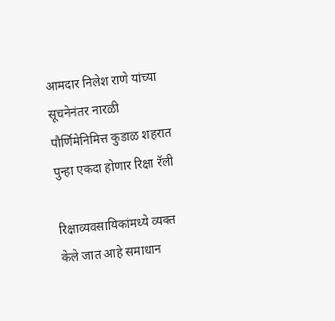आमदार निलेश राणे यांच्या सूचनेनंतर नारळी पौर्णिमेनिमित्त कुडाळ शहरात पुन्हा एकदा होणार रिक्षा रॅली

रिक्षाव्यवसायिकांमध्ये व्यक्त केले जात आहे समाधान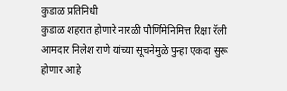कुडाळ प्रतिनिधी
कुडाळ शहरात होणारे नारळी पौर्णिमेनिमित्त रिक्षा रॅली आमदार निलेश राणे यांच्या सूचनेमुळे पुन्हा एकदा सुरू होणार आहे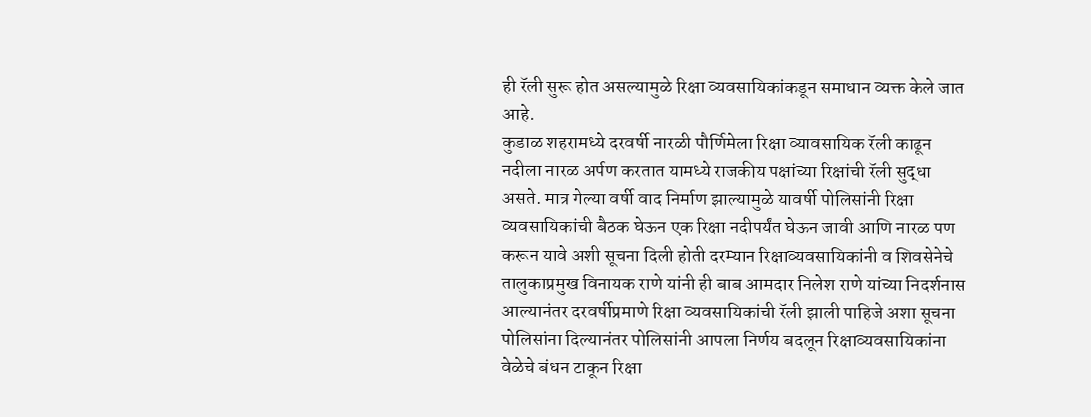ही रॅली सुरू होत असल्यामुळे रिक्षा व्यवसायिकांकडून समाधान व्यक्त केले जात आहे.
कुडाळ शहरामध्ये दरवर्षी नारळी पौर्णिमेला रिक्षा व्यावसायिक रॅली काढून नदीला नारळ अर्पण करतात यामध्ये राजकीय पक्षांच्या रिक्षांची रॅली सुद्धा असते. मात्र गेल्या वर्षी वाद निर्माण झाल्यामुळे यावर्षी पोलिसांनी रिक्षा व्यवसायिकांची बैठक घेऊन एक रिक्षा नदीपर्यंत घेऊन जावी आणि नारळ पण करून यावे अशी सूचना दिली होती दरम्यान रिक्षाव्यवसायिकांनी व शिवसेनेचे तालुकाप्रमुख विनायक राणे यांनी ही बाब आमदार निलेश राणे यांच्या निदर्शनास आल्यानंतर दरवर्षीप्रमाणे रिक्षा व्यवसायिकांची रॅली झाली पाहिजे अशा सूचना पोलिसांना दिल्यानंतर पोलिसांनी आपला निर्णय बदलून रिक्षाव्यवसायिकांना वेळेचे बंधन टाकून रिक्षा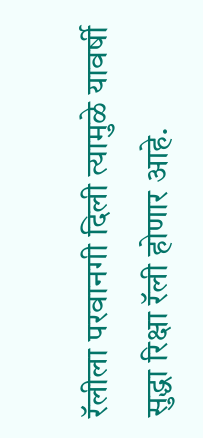रॅलीला परवानगी दिली त्यामुळे यावर्षी सुद्धा रिक्षा रॅली होणार आहे.